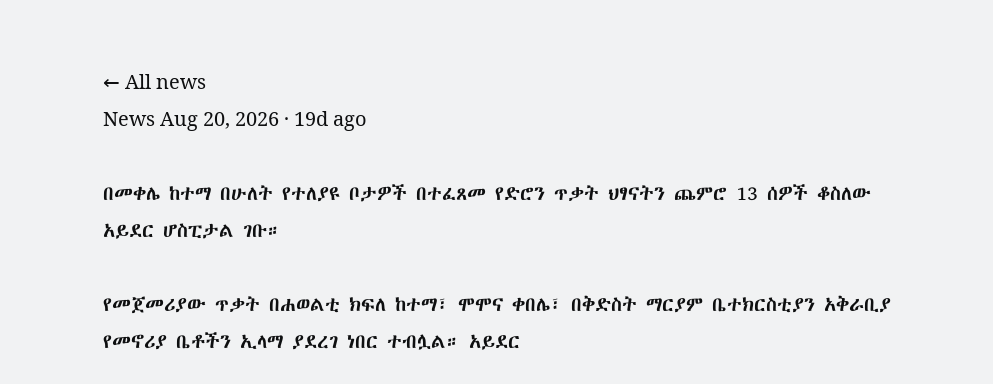← All news
News Aug 20, 2026 · 19d ago

በመቀሌ ከተማ በሁለት የተለያዩ ቦታዎች በተፈጸመ የድሮን ጥቃት ህፃናትን ጨምሮ 13 ሰዎች ቆስለው አይደር ሆስፒታል ገቡ።

የመጀመሪያው ጥቃት በሐወልቲ ክፍለ ከተማ፣ ሞሞና ቀበሌ፣ በቅድስት ማርያም ቤተክርስቲያን አቅራቢያ የመኖሪያ ቤቶችን ኢላማ ያደረገ ነበር ተብሏል። አይደር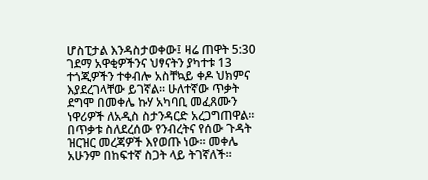ሆስፒታል እንዳስታወቀው፤ ዛሬ ጠዋት 5:30 ገደማ አዋቂዎችንና ህፃናትን ያካተቱ 13 ተጎጂዎችን ተቀብሎ አስቸኳይ ቀዶ ህክምና እያደረገላቸው ይገኛል። ሁለተኛው ጥቃት ደግሞ በመቀሌ ኩሃ አካባቢ መፈጸሙን ነዋሪዎች ለአዲስ ስታንዳርድ አረጋግጠዋል። በጥቃቱ ስለደረሰው የንብረትና የሰው ጉዳት ዝርዝር መረጃዎች እየወጡ ነው። መቀሌ አሁንም በከፍተኛ ስጋት ላይ ትገኛለች።